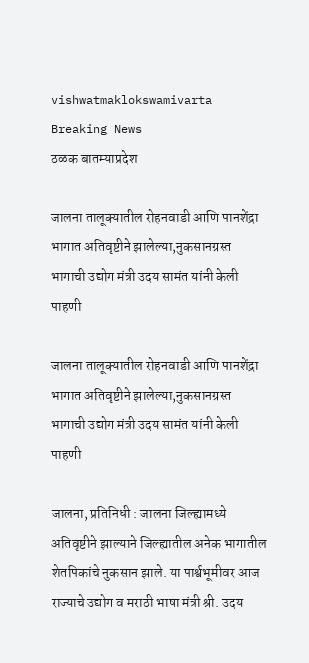vishwatmaklokswamivarta
Breaking News
ठळक बातम्याप्रदेश

जालना तालूक्यातील रोहनवाडी आणि पानशेंद्रा भागात अतिवृष्टीने झालेल्या,नुकसानग्रस्त भागाची उद्योग मंत्री उदय सामंत यांनी केली पाहणी

जालना तालूक्यातील रोहनवाडी आणि पानशेंद्रा भागात अतिवृष्टीने झालेल्या,नुकसानग्रस्त भागाची उद्योग मंत्री उदय सामंत यांनी केली पाहणी

जालना, प्रतिनिधी : जालना जिल्ह्यामध्ये अतिवृष्टीने झाल्याने जिल्ह्यातील अनेक भागातील शेतपिकांचे नुकसान झाले. या पार्श्वभूमीवर आज राज्याचे उद्योग व मराठी भाषा मंत्री श्री. उदय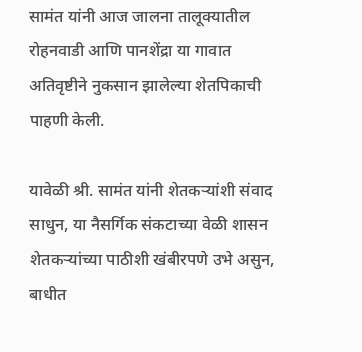सामंत यांनी आज जालना तालूक्यातील रोहनवाडी आणि पानशेंद्रा या गावात अतिवृष्टीने नुकसान झालेल्या शेतपिकाची पाहणी केली.

यावेळी श्री. सामंत यांनी शेतकऱ्यांशी संवाद साधुन, या नैसर्गिक संकटाच्या वेळी शासन शेतकऱ्यांच्या पाठीशी खंबीरपणे उभे असुन, बाधीत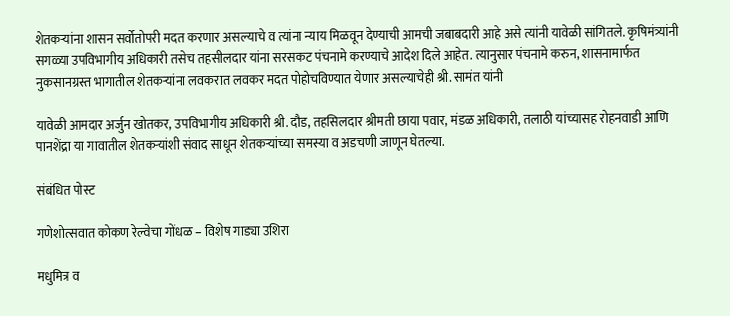शेतकऱ्यांना शासन सर्वोतोपरी मदत करणार असल्याचे व त्यांना न्याय मिळवून देण्याची आमची जबाबदारी आहे असे त्यांनी यावेळी सांगितले. कृषिमंत्र्यांनी सगळ्या उपविभागीय अधिकारी तसेच तहसीलदार यांना सरसकट पंचनामे करण्याचे आदेश दिले आहेत. त्यानुसार पंचनामे करुन, शासनामार्फत नुकसानग्रस्त भागातील शेतकऱ्यांना लवकरात लवकर मदत पोहोचविण्यात येणार असल्याचेही श्री. सामंत यांनी

यावेळी आमदार अर्जुन खोतकर, उपविभागीय अधिकारी श्री. दौड, तहसिलदार श्रीमती छाया पवार, मंडळ अधिकारी, तलाठी यांच्यासह रोहनवाडी आणि पानशेंद्रा या गावातील शेतकऱ्यांशी संवाद साधून शेतकऱ्यांच्या समस्या व अडचणी जाणून घेतल्या.

संबंधित पोस्ट

गणेशोत्सवात कोकण रेल्वेचा गोंधळ – विशेष गाड्या उशिरा

मधुमित्र व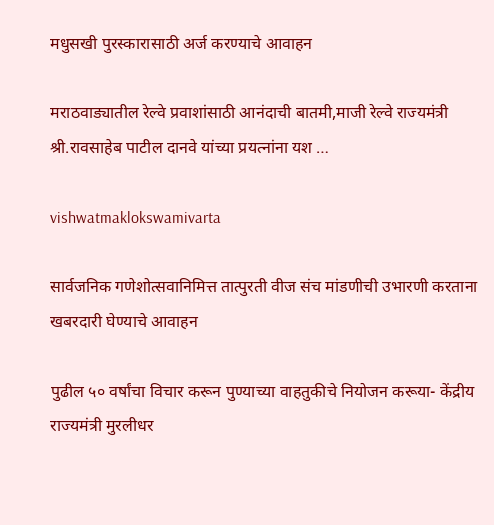मधुसखी पुरस्कारासाठी अर्ज करण्याचे आवाहन

मराठवाड्यातील रेल्वे प्रवाशांसाठी आनंदाची बातमी,माजी रेल्वे राज्यमंत्री श्री.रावसाहेब पाटील दानवे यांच्या प्रयत्नांना यश …

vishwatmaklokswamivarta

सार्वजनिक गणेशोत्सवानिमित्त तात्पुरती वीज संच मांडणीची उभारणी करताना खबरदारी घेण्याचे आवाहन

पुढील ५० वर्षांचा विचार करून पुण्याच्या वाहतुकीचे नियोजन करूया- केंद्रीय राज्यमंत्री मुरलीधर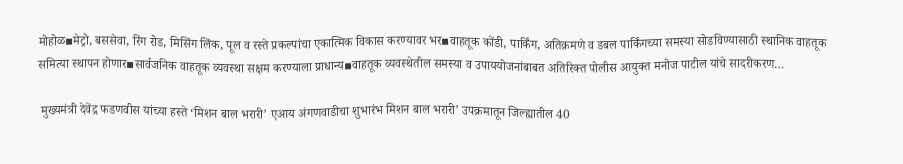मोहोळ▪मेट्रो, बससेवा, रिंग रोड, मिसिंग लिंक, पूल व रस्ते प्रकल्पांचा एकात्मिक विकास करण्यावर भर▪वाहतूक कोंडी, पार्किंग, अतिक्रमणे व डबल पार्किंगच्या समस्या सोडविण्यासाठी स्थानिक वाहतूक समित्या स्थापन होणार▪सार्वजनिक वाहतूक व्यवस्था सक्षम करण्याला प्राधान्य▪वाहतूक व्यवस्थेतील समस्या व उपाययोजनांबाबत अतिरिक्त पोलीस आयुक्त मनोज पाटील यांचे सादरीकरण…

 मुख्यमंत्री देवेंद्र फडणवीस यांच्या हस्ते ‘मिशन बाल भरारी’ एआय अंगणवाडीचा शुभारंभ मिशन बाल भरारी’ उपक्रमातून जिल्ह्यातील 40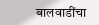बालवाडींचा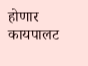होणार कायपालट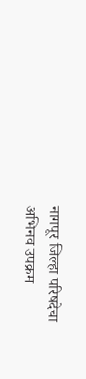नागपूर जिल्हा परिषदेचा अभिनव उपक्रम